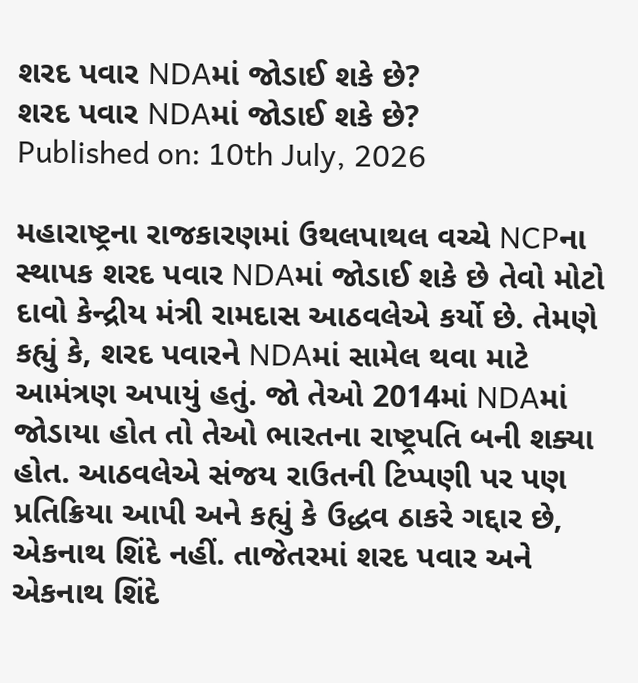શરદ પવાર NDAમાં જોડાઈ શકે છે?
શરદ પવાર NDAમાં જોડાઈ શકે છે?
Published on: 10th July, 2026

મહારાષ્ટ્રના રાજકારણમાં ઉથલપાથલ વચ્ચે NCPના સ્થાપક શરદ પવાર NDAમાં જોડાઈ શકે છે તેવો મોટો દાવો કેન્દ્રીય મંત્રી રામદાસ આઠવલેએ કર્યો છે. તેમણે કહ્યું કે, શરદ પવારને NDAમાં સામેલ થવા માટે આમંત્રણ અપાયું હતું. જો તેઓ 2014માં NDAમાં જોડાયા હોત તો તેઓ ભારતના રાષ્ટ્રપતિ બની શક્યા હોત. આઠવલેએ સંજય રાઉતની ટિપ્પણી પર પણ પ્રતિક્રિયા આપી અને કહ્યું કે ઉદ્ધવ ઠાકરે ગદ્દાર છે, એકનાથ શિંદે નહીં. તાજેતરમાં શરદ પવાર અને એકનાથ શિંદે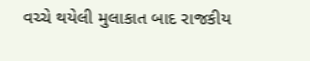વચ્ચે થયેલી મુલાકાત બાદ રાજકીય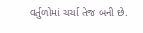વર્તુળોમાં ચર્ચા તેજ બની છે.